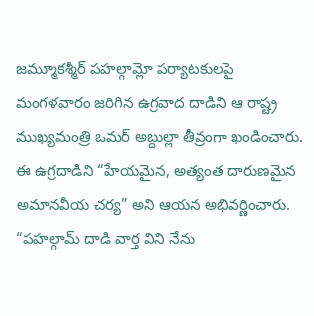జమ్మూకశ్మీర్ పహల్గామ్లో పర్యాటకులపై మంగళవారం జరిగిన ఉగ్రవాద దాడిని ఆ రాష్ట్ర ముఖ్యమంత్రి ఒమర్ అబ్దుల్లా తీవ్రంగా ఖండించారు. ఈ ఉగ్రదాడిని “హేయమైన, అత్యంత దారుణమైన అమానవీయ చర్య” అని ఆయన అభివర్ణించారు. “పహల్గామ్ దాడి వార్త విని నేను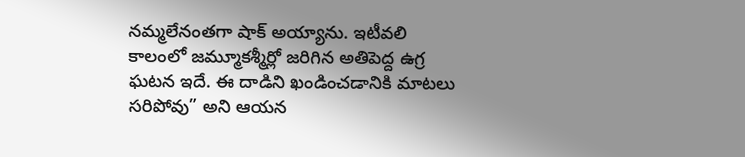నమ్మలేనంతగా షాక్ అయ్యాను. ఇటీవలి కాలంలో జమ్మూకశ్మీర్లో జరిగిన అతిపెద్ద ఉగ్ర ఘటన ఇదే. ఈ దాడిని ఖండించడానికి మాటలు సరిపోవు” అని ఆయన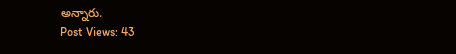అన్నారు.
Post Views: 43